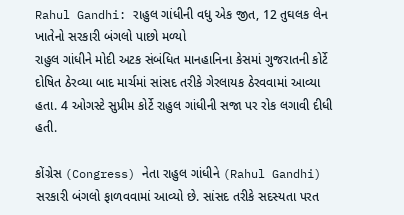Rahul Gandhi: રાહુલ ગાંધીની વધુ એક જીત, 12 તુઘલક લેન ખાતેનો સરકારી બંગલો પાછો મળ્યો
રાહુલ ગાંધીને મોદી અટક સંબંધિત માનહાનિના કેસમાં ગુજરાતની કોર્ટે દોષિત ઠેરવ્યા બાદ માર્ચમાં સાંસદ તરીકે ગેરલાયક ઠેરવવામાં આવ્યા હતા. 4 ઓગસ્ટે સુપ્રીમ કોર્ટે રાહુલ ગાંધીની સજા પર રોક લગાવી દીધી હતી.

કોંગ્રેસ (Congress) નેતા રાહુલ ગાંધીને (Rahul Gandhi) સરકારી બંગલો ફાળવવામાં આવ્યો છે. સાંસદ તરીકે સદસ્યતા પરત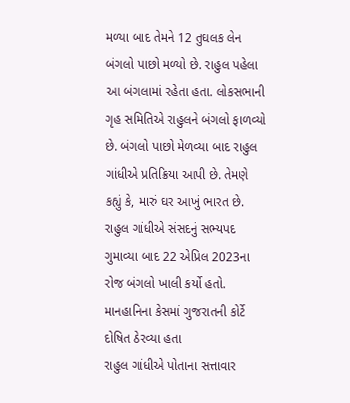મળ્યા બાદ તેમને 12 તુઘલક લેન બંગલો પાછો મળ્યો છે. રાહુલ પહેલા આ બંગલામાં રહેતા હતા. લોકસભાની ગૃહ સમિતિએ રાહુલને બંગલો ફાળવ્યો છે. બંગલો પાછો મેળવ્યા બાદ રાહુલ ગાંધીએ પ્રતિક્રિયા આપી છે. તેમણે કહ્યું કે, મારું ઘર આખું ભારત છે. રાહુલ ગાંધીએ સંસદનું સભ્યપદ ગુમાવ્યા બાદ 22 એપ્રિલ 2023ના રોજ બંગલો ખાલી કર્યો હતો.
માનહાનિના કેસમાં ગુજરાતની કોર્ટે દોષિત ઠેરવ્યા હતા
રાહુલ ગાંધીએ પોતાના સત્તાવાર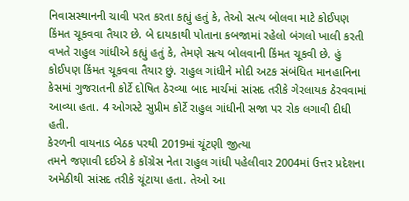નિવાસસ્થાનની ચાવી પરત કરતા કહ્યું હતું કે, તેઓ સત્ય બોલવા માટે કોઈપણ કિંમત ચૂકવવા તૈયાર છે. બે દાયકાથી પોતાના કબજામાં રહેલો બંગલો ખાલી કરતી વખતે રાહુલ ગાંધીએ કહ્યું હતું કે, તેમણે સત્ય બોલવાની કિંમત ચૂકવી છે. હું કોઈપણ કિંમત ચૂકવવા તૈયાર છું. રાહુલ ગાંધીને મોદી અટક સંબંધિત માનહાનિના કેસમાં ગુજરાતની કોર્ટે દોષિત ઠેરવ્યા બાદ માર્ચમાં સાંસદ તરીકે ગેરલાયક ઠેરવવામાં આવ્યા હતા. 4 ઓગસ્ટે સુપ્રીમ કોર્ટે રાહુલ ગાંધીની સજા પર રોક લગાવી દીધી હતી.
કેરળની વાયનાડ બેઠક પરથી 2019માં ચૂંટણી જીત્યા
તમને જણાવી દઈએ કે કોંગ્રેસ નેતા રાહુલ ગાંધી પહેલીવાર 2004માં ઉત્તર પ્રદેશના અમેઠીથી સાંસદ તરીકે ચૂંટાયા હતા. તેઓ આ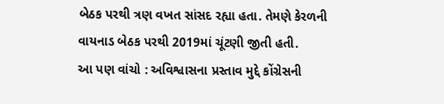બેઠક પરથી ત્રણ વખત સાંસદ રહ્યા હતા. તેમણે કેરળની વાયનાડ બેઠક પરથી 2019માં ચૂંટણી જીતી હતી.
આ પણ વાંચો : અવિશ્વાસના પ્રસ્તાવ મુદ્દે કોંગ્રેસની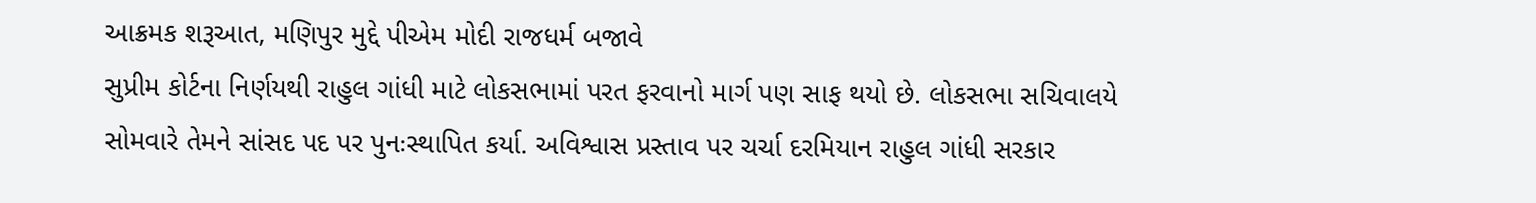આક્રમક શરૂઆત, મણિપુર મુદ્દે પીએમ મોદી રાજધર્મ બજાવે
સુપ્રીમ કોર્ટના નિર્ણયથી રાહુલ ગાંધી માટે લોકસભામાં પરત ફરવાનો માર્ગ પણ સાફ થયો છે. લોકસભા સચિવાલયે સોમવારે તેમને સાંસદ પદ પર પુનઃસ્થાપિત કર્યા. અવિશ્વાસ પ્રસ્તાવ પર ચર્ચા દરમિયાન રાહુલ ગાંધી સરકાર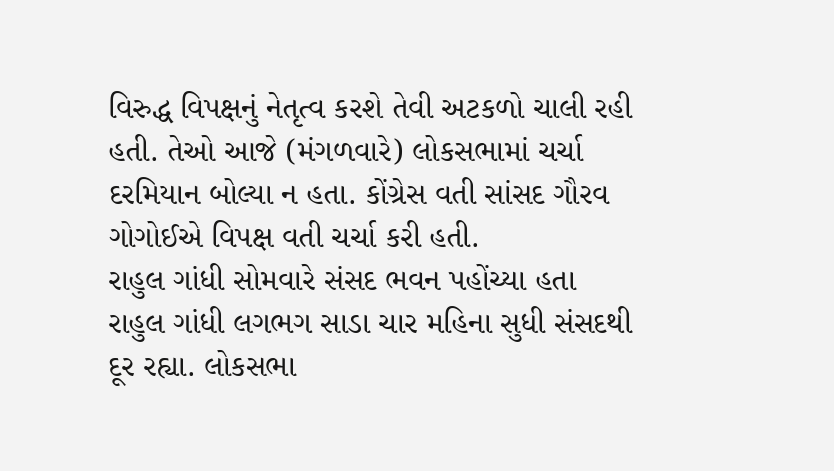વિરુદ્ધ વિપક્ષનું નેતૃત્વ કરશે તેવી અટકળો ચાલી રહી હતી. તેઓ આજે (મંગળવારે) લોકસભામાં ચર્ચા દરમિયાન બોલ્યા ન હતા. કોંગ્રેસ વતી સાંસદ ગૌરવ ગોગોઈએ વિપક્ષ વતી ચર્ચા કરી હતી.
રાહુલ ગાંધી સોમવારે સંસદ ભવન પહોંચ્યા હતા
રાહુલ ગાંધી લગભગ સાડા ચાર મહિના સુધી સંસદથી દૂર રહ્યા. લોકસભા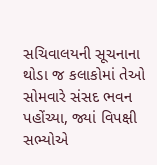સચિવાલયની સૂચનાના થોડા જ કલાકોમાં તેઓ સોમવારે સંસદ ભવન પહોંચ્યા, જ્યાં વિપક્ષી સભ્યોએ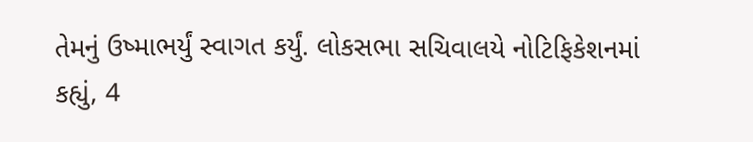તેમનું ઉષ્માભર્યું સ્વાગત કર્યું. લોકસભા સચિવાલયે નોટિફિકેશનમાં કહ્યું, 4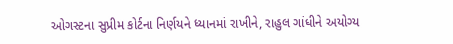ઓગસ્ટના સુપ્રીમ કોર્ટના નિર્ણયને ધ્યાનમાં રાખીને, રાહુલ ગાંધીને અયોગ્ય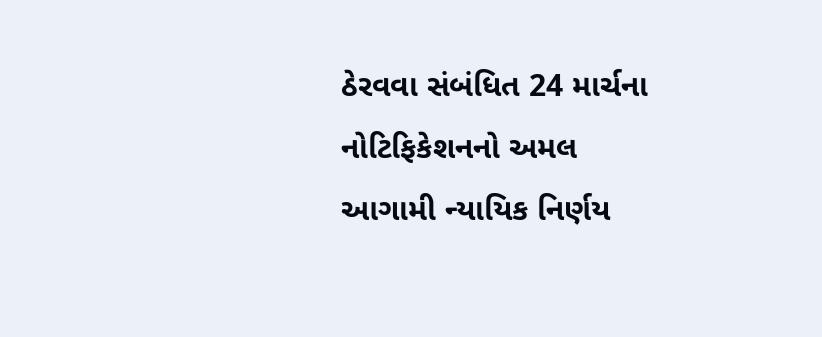ઠેરવવા સંબંધિત 24 માર્ચના નોટિફિકેશનનો અમલ આગામી ન્યાયિક નિર્ણય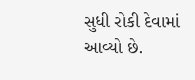સુધી રોકી દેવામાં આવ્યો છે.